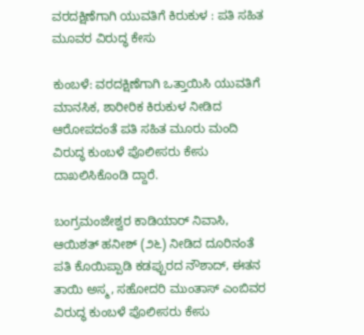ವರದಕ್ಷಿಣೆಗಾಗಿ ಯುವತಿಗೆ ಕಿರುಕುಳ : ಪತಿ ಸಹಿತ ಮೂವರ ವಿರುದ್ಧ ಕೇಸು

ಕುಂಬಳೆ: ವರದಕ್ಷಿಣೆಗಾಗಿ ಒತ್ತಾಯಿಸಿ ಯುವತಿಗೆ ಮಾನಸಿಕ, ಶಾರೀರಿಕ ಕಿರುಕುಳ ನೀಡಿದ ಆರೋಪದಂತೆ ಪತಿ ಸಹಿತ ಮೂರು ಮಂದಿ ವಿರುದ್ಧ ಕುಂಬಳೆ ಪೊಲೀಸರು ಕೇಸು ದಾಖಲಿಸಿಕೊಂಡಿ ದ್ದಾರೆ.

ಬಂಗ್ರಮಂಜೇಶ್ವರ ಕಾಡಿಯಾರ್ ನಿವಾಸಿ, ಆಯಿಶತ್ ಹನೀಶ್ (೨೬) ನೀಡಿದ ದೂರಿನಂತೆ ಪತಿ ಕೊಯಿಪ್ಪಾಡಿ ಕಡಪ್ಪುರದ ನೌಶಾದ್, ಈತನ ತಾಯಿ ಅಸ್ಮ, ಸಹೋದರಿ ಮುಂತಾಸ್ ಎಂಬಿವರ ವಿರುದ್ಧ ಕುಂಬಳೆ ಪೊಲೀಸರು ಕೇಸು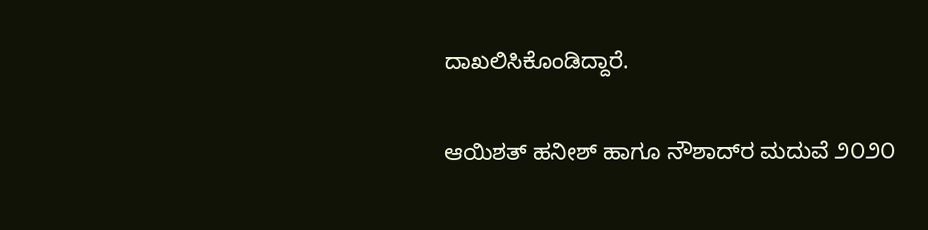ದಾಖಲಿಸಿಕೊಂಡಿದ್ದಾರೆ.

ಆಯಿಶತ್ ಹನೀಶ್ ಹಾಗೂ ನೌಶಾದ್‌ರ ಮದುವೆ ೨೦೨೦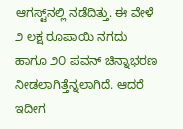ಆಗಸ್ಟ್‌ನಲ್ಲಿ ನಡೆದಿತ್ತು. ಈ ವೇಳೆ ೨ ಲಕ್ಷ ರೂಪಾಯಿ ನಗದು ಹಾಗೂ ೨೦ ಪವನ್ ಚಿನ್ನಾಭರಣ ನೀಡಲಾಗಿತ್ತೆನ್ನಲಾಗಿದೆ. ಆದರೆ ಇದೀಗ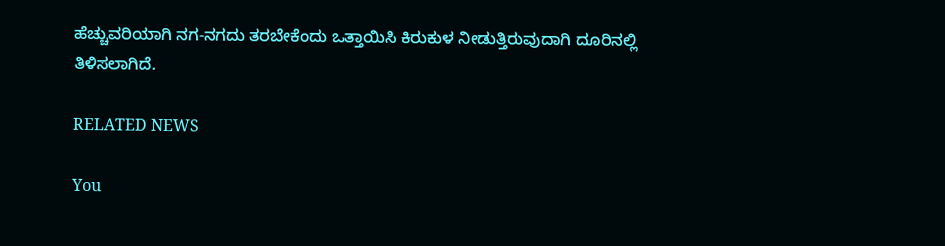ಹೆಚ್ಚುವರಿಯಾಗಿ ನಗ-ನಗದು ತರಬೇಕೆಂದು ಒತ್ತಾಯಿಸಿ ಕಿರುಕುಳ ನೀಡುತ್ತಿರುವುದಾಗಿ ದೂರಿನಲ್ಲಿ ತಿಳಿಸಲಾಗಿದೆ.

RELATED NEWS

You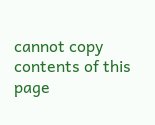cannot copy contents of this page